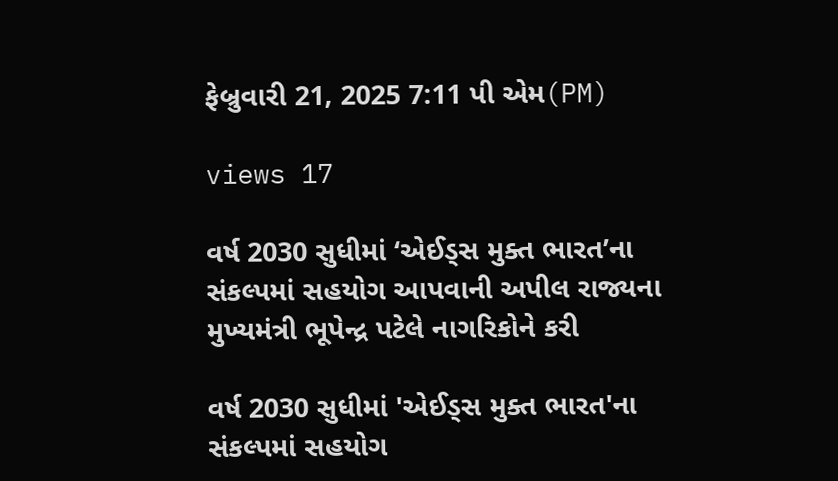ફેબ્રુવારી 21, 2025 7:11 પી એમ(PM)

views 17

વર્ષ 2030 સુધીમાં ‘એઈડ્સ મુક્ત ભારત’ના સંકલ્પમાં સહયોગ આપવાની અપીલ રાજ્યના મુખ્યમંત્રી ભૂપેન્દ્ર પટેલે નાગરિકોને કરી

વર્ષ 2030 સુધીમાં 'એઈડ્સ મુક્ત ભારત'ના સંકલ્પમાં સહયોગ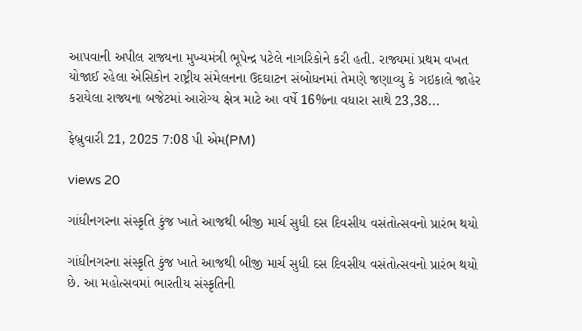આપવાની અપીલ રાજ્યના મુખ્યમંત્રી ભૂપેન્દ્ર પટેલે નાગરિકોને કરી હતી. રાજ્યમાં પ્રથમ વખત યોજાઈ રહેલા એસિકોન રાષ્ટ્રીય સંમેલનના ઉદઘાટન સંબોધનમાં તેમણે જણાવ્યુ કે ગઇકાલે જાહેર કરાયેલા રાજ્યના બજેટમાં આરોગ્ય ક્ષેત્ર માટે આ વર્ષે 16%ના વધારા સાથે 23,38...

ફેબ્રુવારી 21, 2025 7:08 પી એમ(PM)

views 20

ગાંધીનગરના સંસ્કૃતિ કુંજ ખાતે આજથી બીજી માર્ચ સુધી દસ દિવસીય વસંતોત્સવનો પ્રારંભ થયો

ગાંધીનગરના સંસ્કૃતિ કુંજ ખાતે આજથી બીજી માર્ચ સુધી દસ દિવસીય વસંતોત્સવનો પ્રારંભ થયો છે. આ મહોત્સવમાં ભારતીય સંસ્કૃતિની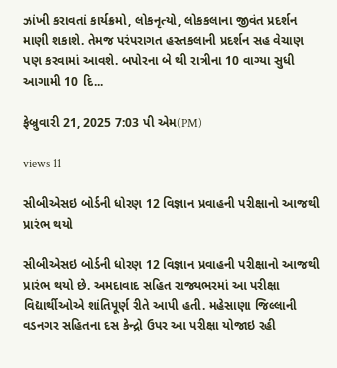ઝાંખી કરાવતાં કાર્યક્રમો, લોકનૃત્યો, લોકકલાના જીવંત પ્રદર્શન માણી શકાશે. તેમજ પરંપરાગત હસ્તકલાની પ્રદર્શન સહ વેચાણ પણ કરવામાં આવશે. બપોરના બે થી રાત્રીના 10 વાગ્યા સુધી આગામી 10 દિ...

ફેબ્રુવારી 21, 2025 7:03 પી એમ(PM)

views 11

સીબીએસઇ બોર્ડની ધોરણ 12 વિજ્ઞાન પ્રવાહની પરીક્ષાનો આજથી પ્રારંભ થયો

સીબીએસઇ બોર્ડની ધોરણ 12 વિજ્ઞાન પ્રવાહની પરીક્ષાનો આજથી પ્રારંભ થયો છે. અમદાવાદ સહિત રાજ્યભરમાં આ પરીક્ષા વિદ્યાર્થીઓએ શાંતિપૂર્ણ રીતે આપી હતી. મહેસાણા જિલ્લાની વડનગર સહિતના દસ કેન્દ્રો ઉપર આ પરીક્ષા યોજાઇ રહી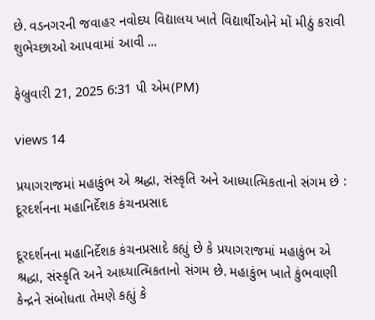છે. વડનગરની જવાહર નવોદય વિદ્યાલય ખાતે વિદ્યાર્થીઓને મોં મીઠું કરાવી શુભેચ્છાઓ આપવામાં આવી ...

ફેબ્રુવારી 21, 2025 6:31 પી એમ(PM)

views 14

પ્રયાગરાજમાં મહાકુંભ એ શ્રદ્ધા, સંસ્કૃતિ અને આધ્યાત્મિકતાનો સંગમ છે : દૂરદર્શનના મહાનિર્દેશક કંચનપ્રસાદ

દૂરદર્શનના મહાનિર્દેશક કંચનપ્રસાદે કહ્યું છે કે પ્રયાગરાજમાં મહાકુંભ એ શ્રદ્ધા, સંસ્કૃતિ અને આધ્યાત્મિકતાનો સંગમ છે. મહાકુંભ ખાતે કુંભવાણી કેન્દ્રને સંબોધતા તેમણે કહ્યું કે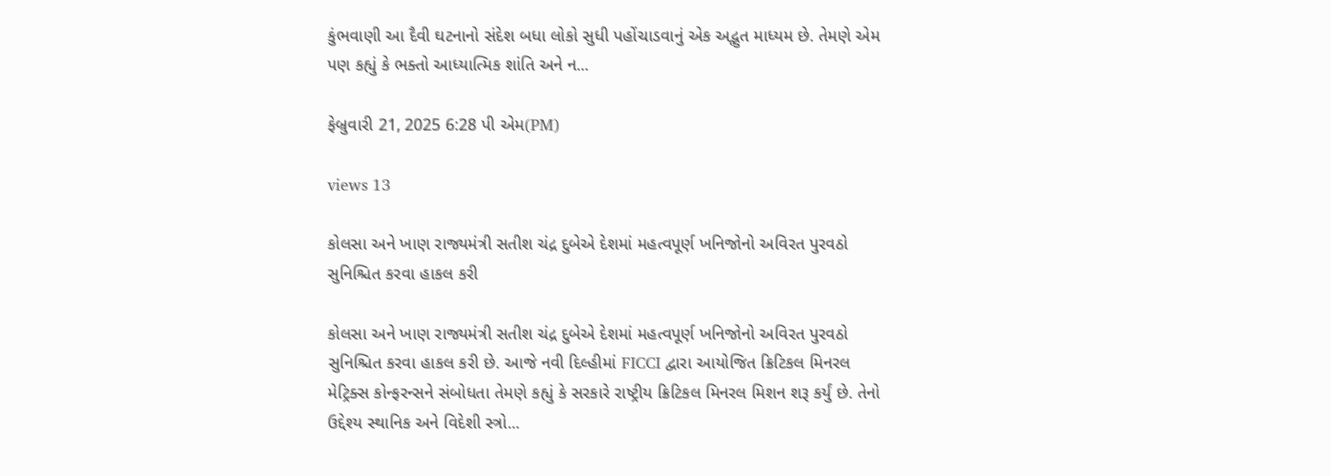કુંભવાણી આ દૈવી ઘટનાનો સંદેશ બધા લોકો સુધી પહોંચાડવાનું એક અદ્ભુત માધ્યમ છે. તેમણે એમ પણ કહ્યું કે ભક્તો આધ્યાત્મિક શાંતિ અને ન...

ફેબ્રુવારી 21, 2025 6:28 પી એમ(PM)

views 13

કોલસા અને ખાણ રાજ્યમંત્રી સતીશ ચંદ્ર દુબેએ દેશમાં મહત્વપૂર્ણ ખનિજોનો અવિરત પુરવઠો સુનિશ્ચિત કરવા હાકલ કરી

કોલસા અને ખાણ રાજ્યમંત્રી સતીશ ચંદ્ર દુબેએ દેશમાં મહત્વપૂર્ણ ખનિજોનો અવિરત પુરવઠો સુનિશ્ચિત કરવા હાકલ કરી છે. આજે નવી દિલ્હીમાં FICCI દ્વારા આયોજિત ક્રિટિકલ મિનરલ મેટ્રિક્સ કોન્ફરન્સને સંબોધતા તેમણે કહ્યું કે સરકારે રાષ્ટ્રીય ક્રિટિકલ મિનરલ મિશન શરૂ કર્યું છે. તેનો ઉદ્દેશ્ય સ્થાનિક અને વિદેશી સ્ત્રો...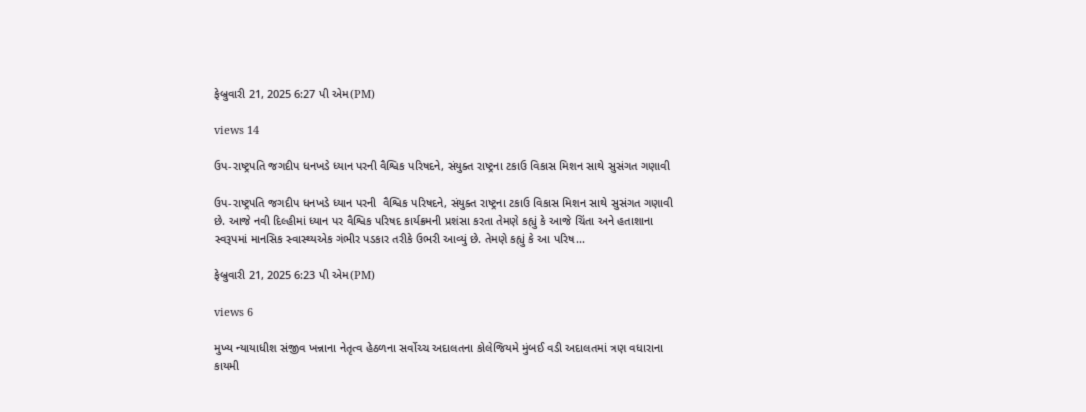ફેબ્રુવારી 21, 2025 6:27 પી એમ(PM)

views 14

ઉપ-રાષ્ટ્રપતિ જગદીપ ધનખડે ધ્યાન પરની વૈશ્વિક પરિષદને, સંયુક્ત રાષ્ટ્રના ટકાઉ વિકાસ મિશન સાથે સુસંગત ગણાવી

ઉપ-રાષ્ટ્રપતિ જગદીપ ધનખડે ધ્યાન પરની  વૈશ્વિક પરિષદને, સંયુક્ત રાષ્ટ્રના ટકાઉ વિકાસ મિશન સાથે સુસંગત ગણાવી છે. આજે નવી દિલ્હીમાં ધ્યાન પર વૈશ્વિક પરિષદ કાર્યક્રમની પ્રશંસા કરતા તેમણે કહ્યું કે આજે ચિંતા અને હતાશાના સ્વરૂપમાં માનસિક સ્વાસ્થ્યએક ગંભીર પડકાર તરીકે ઉભરી આવ્યું છે. તેમણે કહ્યું કે આ પરિષ...

ફેબ્રુવારી 21, 2025 6:23 પી એમ(PM)

views 6

મુખ્ય ન્યાયાધીશ સંજીવ ખન્નાના નેતૃત્વ હેઠળના સર્વોચ્ચ અદાલતના કોલેજિયમે મુંબઈ વડી અદાલતમાં ત્રણ વધારાના કાયમી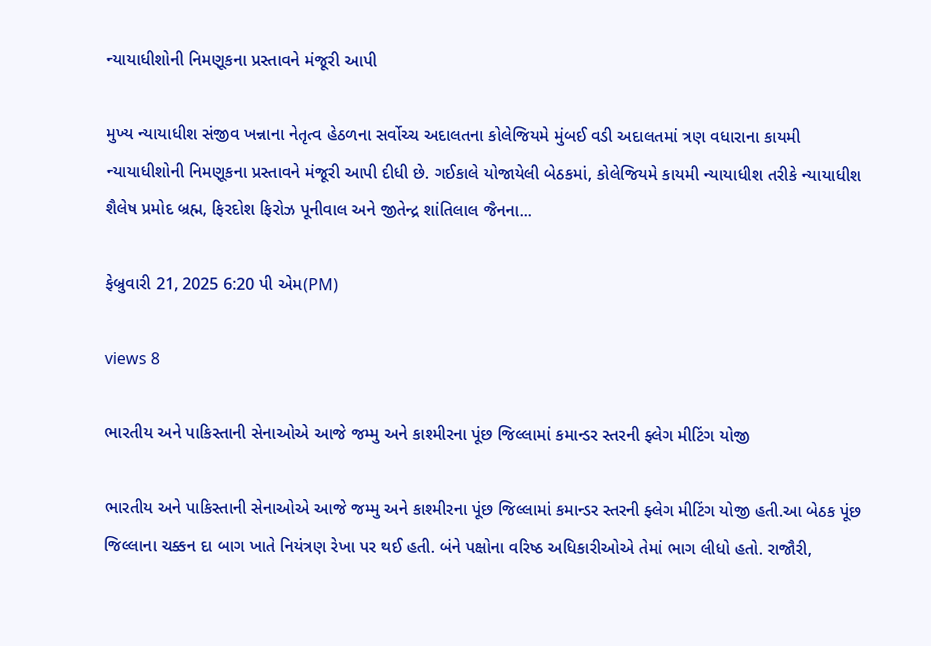ન્યાયાધીશોની નિમણૂકના પ્રસ્તાવને મંજૂરી આપી

મુખ્ય ન્યાયાધીશ સંજીવ ખન્નાના નેતૃત્વ હેઠળના સર્વોચ્ચ અદાલતના કોલેજિયમે મુંબઈ વડી અદાલતમાં ત્રણ વધારાના કાયમી ન્યાયાધીશોની નિમણૂકના પ્રસ્તાવને મંજૂરી આપી દીધી છે. ગઈકાલે યોજાયેલી બેઠકમાં, કોલેજિયમે કાયમી ન્યાયાધીશ તરીકે ન્યાયાધીશ શૈલેષ પ્રમોદ બ્રહ્મ, ફિરદોશ ફિરોઝ પૂનીવાલ અને જીતેન્દ્ર શાંતિલાલ જૈનના...

ફેબ્રુવારી 21, 2025 6:20 પી એમ(PM)

views 8

ભારતીય અને પાકિસ્તાની સેનાઓએ આજે જમ્મુ અને કાશ્મીરના પૂંછ જિલ્લામાં કમાન્ડર સ્તરની ફ્લેગ મીટિંગ યોજી

ભારતીય અને પાકિસ્તાની સેનાઓએ આજે જમ્મુ અને કાશ્મીરના પૂંછ જિલ્લામાં કમાન્ડર સ્તરની ફ્લેગ મીટિંગ યોજી હતી.આ બેઠક પૂંછ જિલ્લાના ચક્કન દા બાગ ખાતે નિયંત્રણ રેખા પર થઈ હતી. બંને પક્ષોના વરિષ્ઠ અધિકારીઓએ તેમાં ભાગ લીધો હતો. રાજૌરી,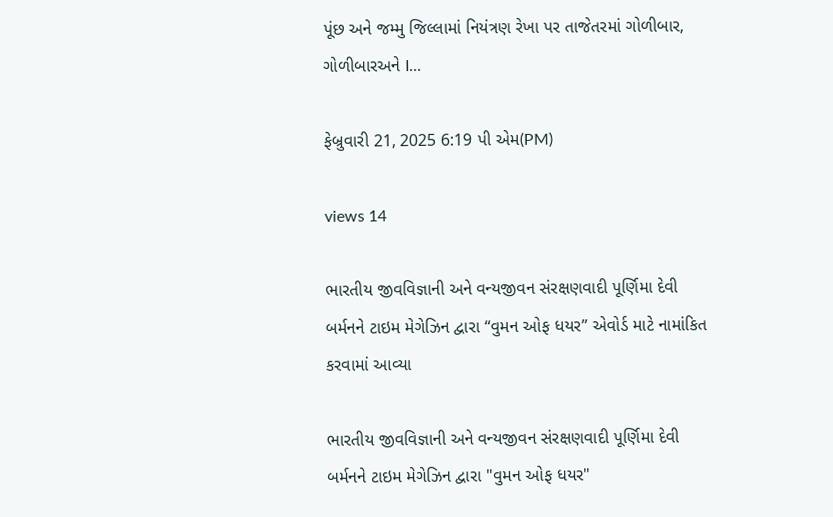પૂંછ અને જમ્મુ જિલ્લામાં નિયંત્રણ રેખા પર તાજેતરમાં ગોળીબાર, ગોળીબારઅને I...

ફેબ્રુવારી 21, 2025 6:19 પી એમ(PM)

views 14

ભારતીય જીવવિજ્ઞાની અને વન્યજીવન સંરક્ષણવાદી પૂર્ણિમા દેવી બર્મનને ટાઇમ મેગેઝિન દ્વારા “વુમન ઓફ ધયર” એવોર્ડ માટે નામાંકિત કરવામાં આવ્યા

ભારતીય જીવવિજ્ઞાની અને વન્યજીવન સંરક્ષણવાદી પૂર્ણિમા દેવી બર્મનને ટાઇમ મેગેઝિન દ્વારા "વુમન ઓફ ધયર"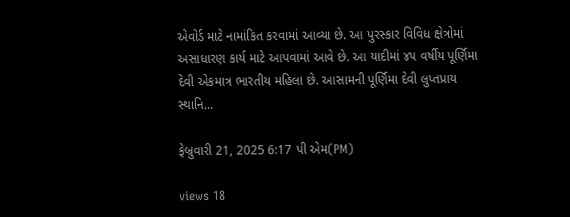એવોર્ડ માટે નામાંકિત કરવામાં આવ્યા છે. આ પુરસ્કાર વિવિધ ક્ષેત્રોમાં અસાધારણ કાર્ય માટે આપવામાં આવે છે. આ યાદીમાં ૪૫ વર્ષીય પૂર્ણિમા દેવી એકમાત્ર ભારતીય મહિલા છે. આસામની પૂર્ણિમા દેવી લુપ્તપ્રાય સ્થાનિ...

ફેબ્રુવારી 21, 2025 6:17 પી એમ(PM)

views 18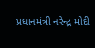પ્રધાનમંત્રી નરેન્દ્ર મોદી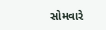સોમવારે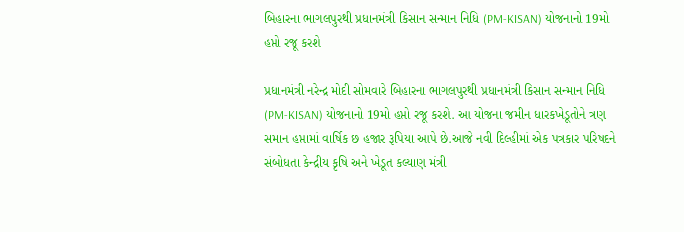બિહારના ભાગલપુરથી પ્રધાનમંત્રી કિસાન સન્માન નિધિ (PM-KISAN) યોજનાનો 19મો હપ્તો રજૂ કરશે

પ્રધાનમંત્રી નરેન્દ્ર મોદી સોમવારે બિહારના ભાગલપુરથી પ્રધાનમંત્રી કિસાન સન્માન નિધિ (PM-KISAN) યોજનાનો 19મો હપ્તો રજૂ કરશે. આ યોજના જમીન ધારકખેડૂતોને ત્રણ સમાન હપ્તામાં વાર્ષિક છ હજાર રૂપિયા આપે છે.આજે નવી દિલ્હીમાં એક પત્રકાર પરિષદને સંબોધતા કેન્દ્રીય કૃષિ અને ખેડૂત કલ્યાણ મંત્રી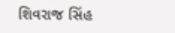શિવરાજ સિંહ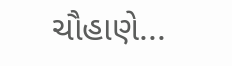ચૌહાણે...